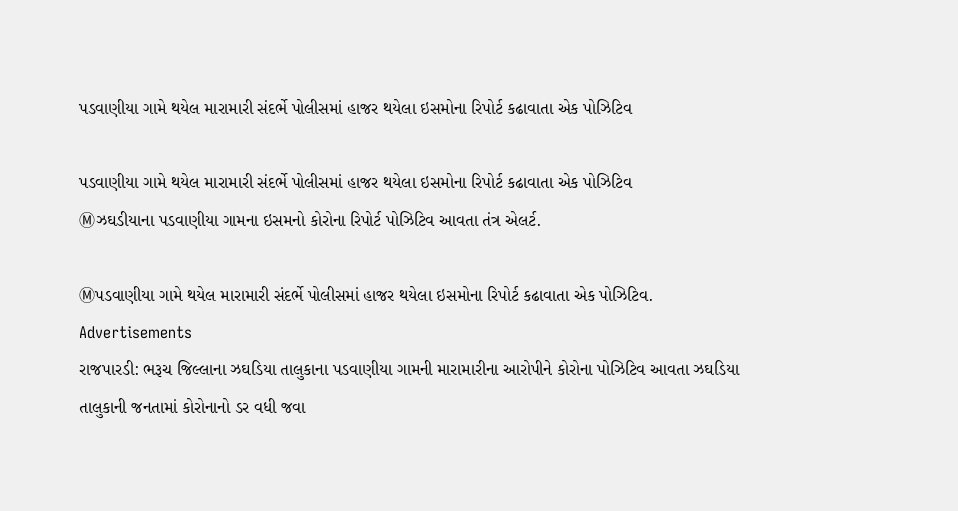પડવાણીયા ગામે થયેલ મારામારી સંદર્ભે પોલીસમાં હાજર થયેલા ઇસમોના રિપોર્ટ કઢાવાતા એક પોઝિટિવ

પડવાણીયા ગામે થયેલ મારામારી સંદર્ભે પોલીસમાં હાજર થયેલા ઇસમોના રિપોર્ટ કઢાવાતા એક પોઝિટિવ
Ⓜઝઘડીયાના પડવાણીયા ગામના ઇસમનો કોરોના રિપોર્ટ પોઝિટિવ આવતા તંત્ર એલર્ટ.

Ⓜપડવાણીયા ગામે થયેલ મારામારી સંદર્ભે પોલીસમાં હાજર થયેલા ઇસમોના રિપોર્ટ કઢાવાતા એક પોઝિટિવ.
Advertisements
રાજપારડી: ભરૂચ જિલ્લાના ઝઘડિયા તાલુકાના પડવાણીયા ગામની મારામારીના આરોપીને કોરોના પોઝિટિવ આવતા ઝઘડિયા તાલુકાની જનતામાં કોરોનાનો ડર વધી જવા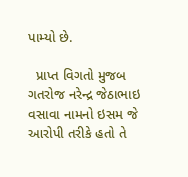પામ્યો છે.

  પ્રાપ્‍ત વિગતો મુજબ ગતરોજ નરેન્દ્ર જેઠાભાઇ વસાવા નામનો ઇસમ જે આરોપી તરીકે હતો તે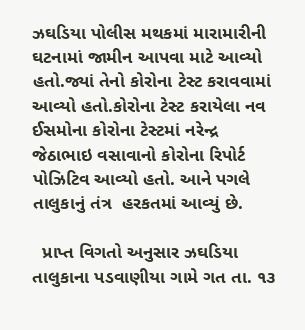ઝઘડિયા પોલીસ મથકમાં મારામારીની ઘટનામાં જામીન આપવા માટે આવ્યો હતો.જ્યાં તેનો કોરોના ટેસ્ટ કરાવવામાં આવ્યો હતો.કોરોના ટેસ્ટ કરાયેલા નવ ઈસમોના કોરોના ટેસ્ટમાં નરેન્દ્ર જેઠાભાઇ વસાવાનો કોરોના રિપોર્ટ પોઝિટિવ આવ્યો હતો. આને પગલે તાલુકાનું તંત્ર  હરકતમાં આવ્યું છે.

  પ્રાપ્ત વિગતો અનુસાર ઝઘડિયા તાલુકાના પડવાણીયા ગામે ગત તા. ૧૩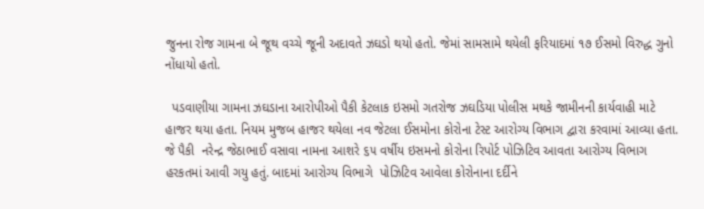જુનના રોજ ગામના બે જૂથ વચ્ચે જૂની અદાવતે ઝઘડો થયો હતો. જેમાં સામસામે થયેલી ફરિયાદમાં ૧૭ ઈસમો વિરુદ્ધ ગુનો નોંધાયો હતો.

  પડવાણીયા ગામના ઝઘડાના આરોપીઓ પૈકી કેટલાક ઇસમો ગતરોજ ઝઘડિયા પોલીસ મથકે જામીનની કાર્યવાહી માટે હાજર થયા હતા. નિયમ મુજબ હાજર થયેલા નવ જેટલા ઈસમોના કોરોના ટેસ્ટ આરોગ્ય વિભાગ દ્વારા કરવામાં આવ્યા હતા. જે પૈકી  નરેન્દ્ર જેઠાભાઈ વસાવા નામના આશરે ૬૫ વર્ષીય ઇસમનો કોરોના રિપોર્ટ પોઝિટિવ આવતા આરોગ્ય વિભાગ હરકતમાં આવી ગયુ હતું. બાદમાં આરોગ્ય વિભાગે  પોઝિટિવ આવેલા કોરોનાના દર્દીને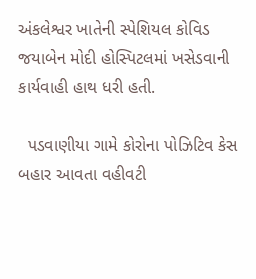અંકલેશ્વર ખાતેની સ્પેશિયલ કોવિડ જયાબેન મોદી હોસ્પિટલમાં ખસેડવાની કાર્યવાહી હાથ ધરી હતી.

  પડવાણીયા ગામે કોરોના પોઝિટિવ કેસ બહાર આવતા વહીવટી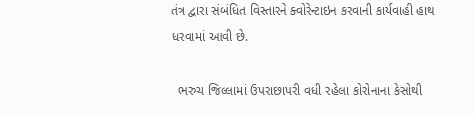તંત્ર દ્વારા સંબંધિત વિસ્તારને ક્વોરેન્ટાઇન કરવાની કાર્યવાહી હાથ ધરવામાં આવી છે.

  ભરુચ જિલ્લામાં ઉપરાછાપરી વધી રહેલા કોરોનાના કેસોથી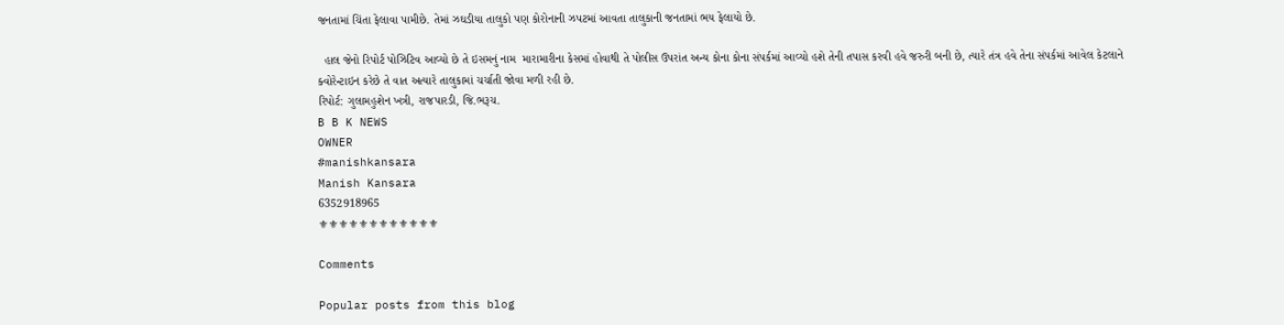જનતામાં ચિંતા ફેલાવા પામીછે. તેમાં ઝઘડીયા તાલુકો પણ કોરોનાની ઝપટમાં આવતા તાલુકાની જનતામાં ભય ફેલાયો છે.

  હાલ જેનો રિપોર્ટ પોઝિટિવ આવ્યો છે તે ઇસમનું નામ  મારામારીના કેસમાં હોવાથી તે પોલીસ ઉપરાંત અન્ય કોના કોના સંપર્કમાં આવ્યો હશે તેની તપાસ કરવી હવે જરુરી બની છે, ત્યારે તંત્ર હવે તેના સંપર્કમાં આવેલ કેટલાને ક્વોરેન્ટાઇન કરેછે તે વાત અત્યારે તાલુકામાં ચર્ચાતી જોવા મળી રહી છે.
રિપોર્ટ: ગુલામહુશેન ખત્રી, રાજપારડી, જિ.ભરૂચ.
B B K NEWS
OWNER
#manishkansara
Manish Kansara
6352918965
⚜⚜⚜⚜⚜⚜⚜⚜⚜⚜⚜⚜

Comments

Popular posts from this blog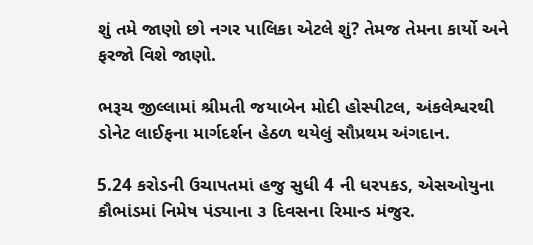શું તમે જાણો છો નગર પાલિકા એટલે શું? તેમજ તેમના કાર્યો અને ફરજો વિશે જાણો.

ભરૂચ જીલ્લામાં શ્રીમતી જયાબેન મોદી હોસ્પીટલ, અંકલેશ્વરથી ડોનેટ લાઈફના માર્ગદર્શન હેઠળ થયેલું સૌપ્રથમ અંગદાન.

5.24 કરોડની ઉચાપતમાં હજુ સુધી 4 ની ધરપકડ, એસઓયુના કૌભાંડમાં નિમેષ પંડ્યાના ૩ દિવસના રિમાન્ડ મંજુર.